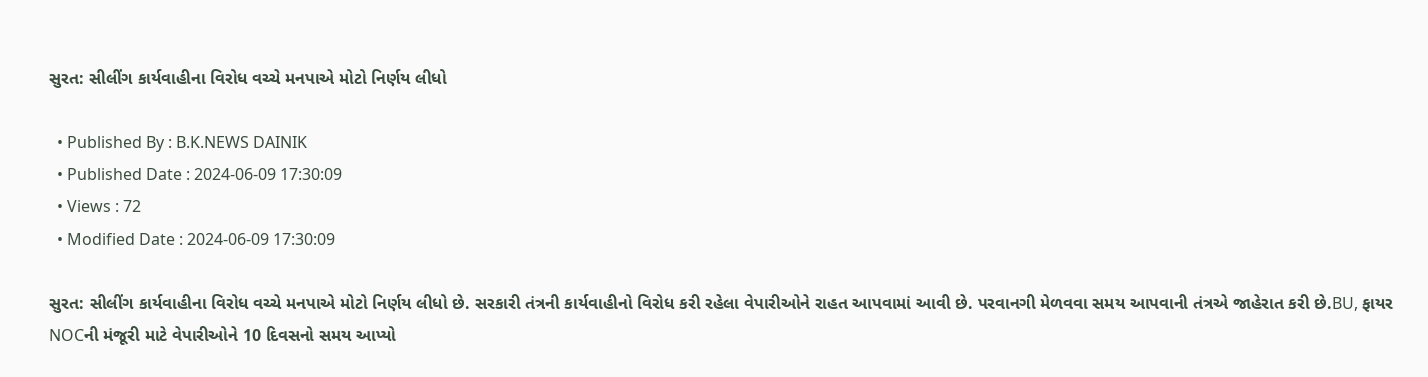સુરત: સીલીંગ કાર્યવાહીના વિરોધ વચ્ચે મનપાએ મોટો નિર્ણય લીધો

  • Published By : B.K.NEWS DAINIK
  • Published Date : 2024-06-09 17:30:09
  • Views : 72
  • Modified Date : 2024-06-09 17:30:09

સુરત: સીલીંગ કાર્યવાહીના વિરોધ વચ્ચે મનપાએ મોટો નિર્ણય લીધો છે. સરકારી તંત્રની કાર્યવાહીનો વિરોધ કરી રહેલા વેપારીઓને રાહત આપવામાં આવી છે. પરવાનગી મેળવવા સમય આપવાની તંત્રએ જાહેરાત કરી છે.BU, ફાયર NOCની મંજૂરી માટે વેપારીઓને 10 દિવસનો સમય આપ્યો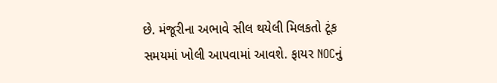છે. મંજૂરીના અભાવે સીલ થયેલી મિલકતો ટૂંક સમયમાં ખોલી આપવામાં આવશે. ફાયર NOCનું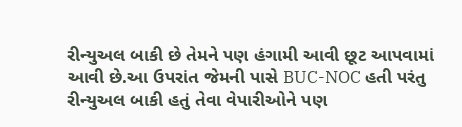રીન્યુઅલ બાકી છે તેમને પણ હંગામી આવી છૂટ આપવામાં આવી છે.આ ઉપરાંત જેમની પાસે BUC-NOC હતી પરંતુ રીન્યુઅલ બાકી હતું તેવા વેપારીઓને પણ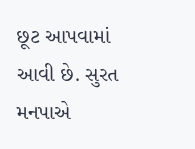છૂટ આપવામાં આવી છે. સુરત મનપાએ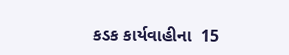કડક કાર્યવાહીના  15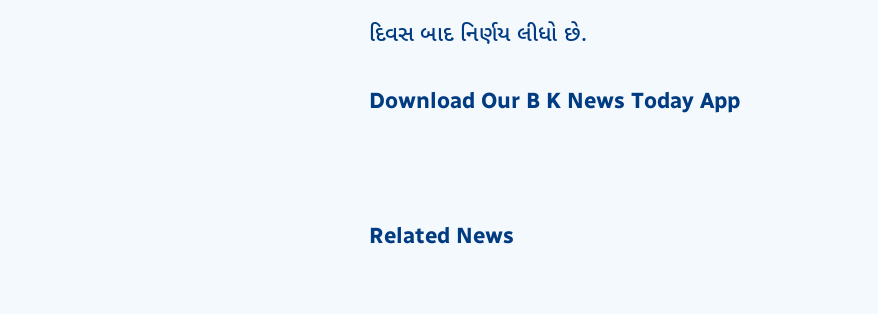દિવસ બાદ નિર્ણય લીધો છે.

Download Our B K News Today App



Related News